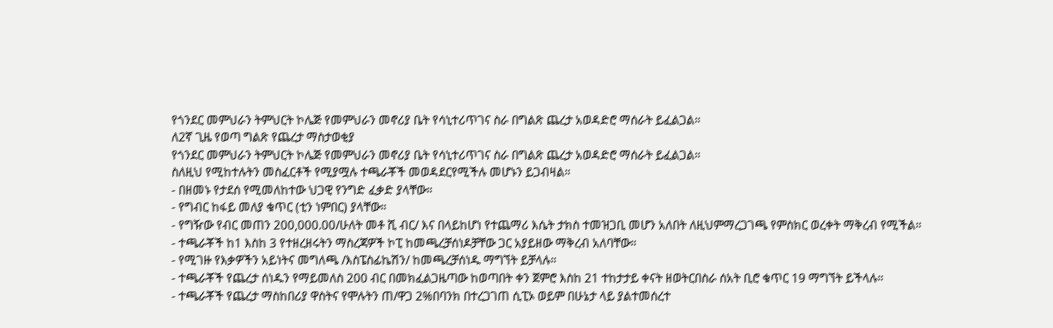የጎንደር መምህራን ትምህርት ኮሌጅ የመምህራን መኖሪያ ቤት የሳኒተሪጥገና ስራ በግልጽ ጨረታ አወዳድሮ ማሰራት ይፈልጋል።
ለ2ኛ ጊዜ የወጣ ግልጽ የጨረታ ማስታወቂያ
የጎንደር መምህራን ትምህርት ኮሌጅ የመምህራን መኖሪያ ቤት የሳኒተሪጥገና ስራ በግልጽ ጨረታ አወዳድሮ ማሰራት ይፈልጋል።
ስለዚህ የሚከተሉትን መስፈርቶች የሚያሟሉ ተጫራቾች መወዳደርየሚችሉ መሆኑን ይጋብዛል።
- በዘመኑ የታደሰ የሚመለከተው ህጋዊ የንግድ ፈቃድ ያላቸው።
- የግብር ከፋይ መለያ ቁጥር (ቲን ነምበር) ያላቸው።
- የግዥው የብር መጠን 200,000.00/ሁለት መቶ ሺ ብር/ እና በላይከሆነ የተጨማሪ እሴት ታክስ ተመዝጋቢ መሆን አለበት ለዚህምማረጋገጫ የምስክር ወረቀት ማቅረብ የሚችል።
- ተጫራቾች ከ1 እስከ 3 የተዘረዘሩትን ማስረጃዎች ኮፒ ከመጫረቻሰነዶቻቸው ጋር አያይዘው ማቅረብ አለባቸው።
- የሚገዙ የእቃዎችን አይነትና መግለጫ /እስፔስፊኬሽን/ ከመጫረቻሰነዱ ማግኘት ይቻላሉ።
- ተጫራቾች የጨረታ ሰነዱን የማይመለስ 200 ብር በመክፈልጋዜጣው ከወጣበት ቀን ጀምሮ እስከ 21 ተከታታይ ቀናት ዘወትርበስራ ሰአት ቢሮ ቁጥር 19 ማግኘት ይችላሉ።
- ተጫራቾች የጨረታ ማስከበሪያ ዋስትና የሞሉትን ጠ/ዋጋ 2%በባንክ በተረጋገጠ ሲፒኦ ወይም በሁኔታ ላይ ያልተመሰረተ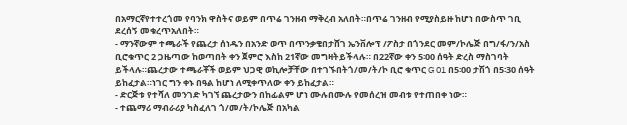በአማርኛየተተረጎመ የባንክ ዋስትና ወይም በጥሬ ገንዘብ ማቅረብ አለበት።በጥሬ ገንዘብ የሚያስይዙ ከሆነ በውስጥ ገቢ ደረሰኝ መቁረጥአለበት።
- ማንኛውም ተጫራች የጨረታ ሰነዱን በአንድ ወጥ በጥንቃቄበታሸገ ኤንቨሎፕ /ፖስታ በጎንደር መም/ኮሌጅ በግ/ፋ/ን/አስ ቢሮቁጥር 2 ጋዜጣው ከወጣበት ቀን ጀምሮ እስከ 21ኛው መግዛትይችላሉ። በ22ኛው ቀን 5፡00 ሰዓት ድረስ ማስገባት ይችላሉ።ጨረታው ተጫራቾች ወይም ህጋዊ ወኪሎቻቸው በተገኙበትጎ/መ/ት/ኮ ቢሮ ቁጥር G 01 በ5፡00 ታሽጎ በ5፡30 ሰዓት ይከፈታል።ነገር ግን ቀኑ በዓል ከሆነ ለሚቀጥለው ቀን ይከፈታል።
- ድርጅቱ የተሻለ መንገድ ካገኘ ጨረታውን በከፊልም ሆነ ሙሉበሙሉ የመሰረዝ መብቱ የተጠበቀ ነው።
- ተጨማሪ ማብራሪያ ካስፈለገ ጎ/መ/ት/ኮሌጅ በአካል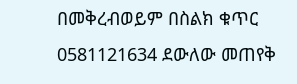በመቅረብወይም በስልክ ቁጥር 0581121634 ደውለው መጠየቅ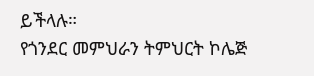ይችላሉ።
የጎንደር መምህራን ትምህርት ኮሌጅ